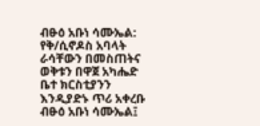ብፁዕ አቡነ ሳሙኤል: የቅ/ሲኖዶስ አባላት ራሳቸውን በመስጠትና ወቅቱን በዋጀ አካሔድ ቤተ ክርስቲያንን እንዲያድኑ ጥሪ አቀረቡ
ብፁዕ አቡነ ሳሙኤል፤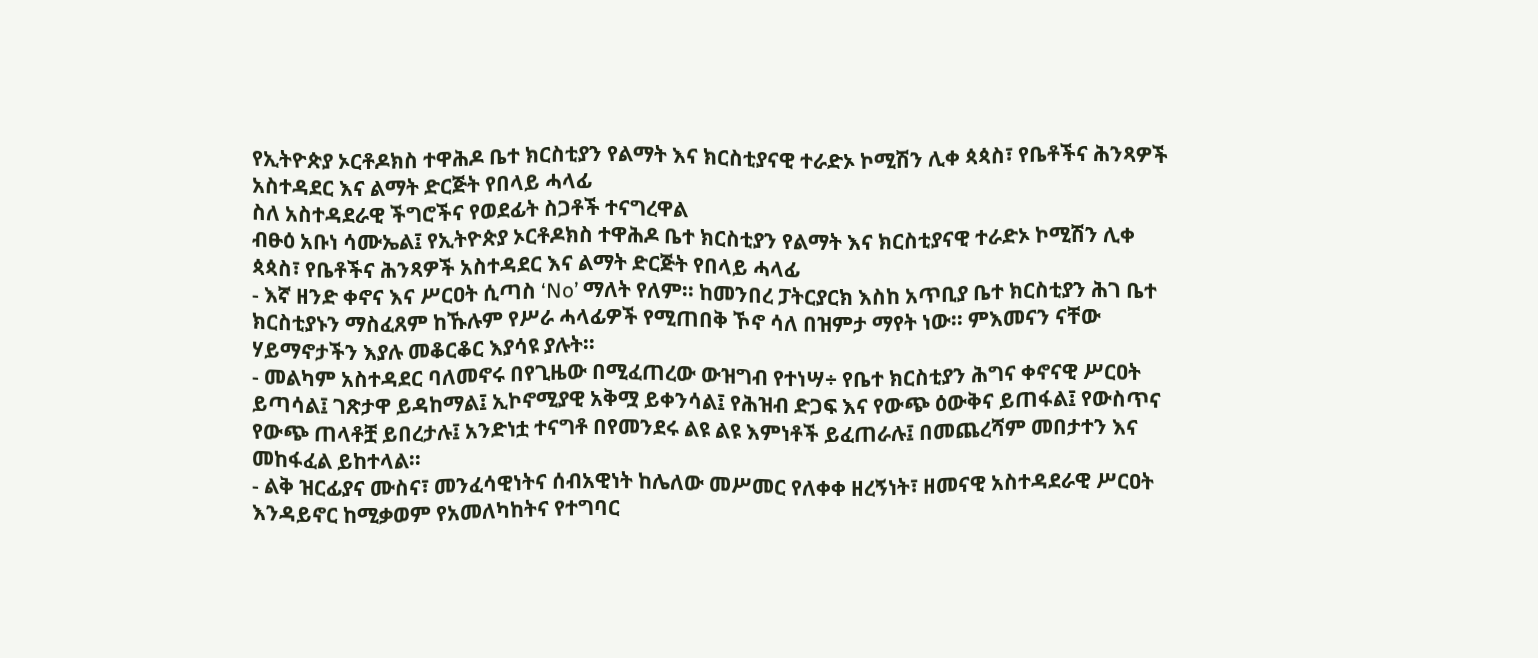የኢትዮጵያ ኦርቶዶክስ ተዋሕዶ ቤተ ክርስቲያን የልማት እና ክርስቲያናዊ ተራድኦ ኮሚሽን ሊቀ ጳጳስ፣ የቤቶችና ሕንጻዎች አስተዳደር እና ልማት ድርጅት የበላይ ሓላፊ
ስለ አስተዳደራዊ ችግሮችና የወደፊት ስጋቶች ተናግረዋል
ብፁዕ አቡነ ሳሙኤል፤ የኢትዮጵያ ኦርቶዶክስ ተዋሕዶ ቤተ ክርስቲያን የልማት እና ክርስቲያናዊ ተራድኦ ኮሚሽን ሊቀ ጳጳስ፣ የቤቶችና ሕንጻዎች አስተዳደር እና ልማት ድርጅት የበላይ ሓላፊ
- እኛ ዘንድ ቀኖና እና ሥርዐት ሲጣስ ‘No’ ማለት የለም፡፡ ከመንበረ ፓትርያርክ እስከ አጥቢያ ቤተ ክርስቲያን ሕገ ቤተ ክርስቲያኑን ማስፈጸም ከኹሉም የሥራ ሓላፊዎች የሚጠበቅ ኾኖ ሳለ በዝምታ ማየት ነው፡፡ ምእመናን ናቸው ሃይማኖታችን እያሉ መቆርቆር እያሳዩ ያሉት፡፡
- መልካም አስተዳደር ባለመኖሩ በየጊዜው በሚፈጠረው ውዝግብ የተነሣ÷ የቤተ ክርስቲያን ሕግና ቀኖናዊ ሥርዐት ይጣሳል፤ ገጽታዋ ይዳከማል፤ ኢኮኖሚያዊ አቅሟ ይቀንሳል፤ የሕዝብ ድጋፍ እና የውጭ ዕውቅና ይጠፋል፤ የውስጥና የውጭ ጠላቶቿ ይበረታሉ፤ አንድነቷ ተናግቶ በየመንደሩ ልዩ ልዩ እምነቶች ይፈጠራሉ፤ በመጨረሻም መበታተን እና መከፋፈል ይከተላል፡፡
- ልቅ ዝርፊያና ሙስና፣ መንፈሳዊነትና ሰብአዊነት ከሌለው መሥመር የለቀቀ ዘረኝነት፣ ዘመናዊ አስተዳደራዊ ሥርዐት እንዳይኖር ከሚቃወም የአመለካከትና የተግባር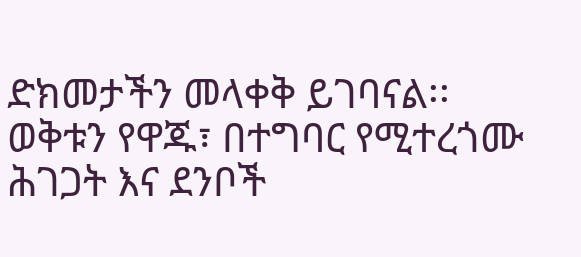ድክመታችን መላቀቅ ይገባናል፡፡ ወቅቱን የዋጁ፣ በተግባር የሚተረጎሙ ሕገጋት እና ደንቦች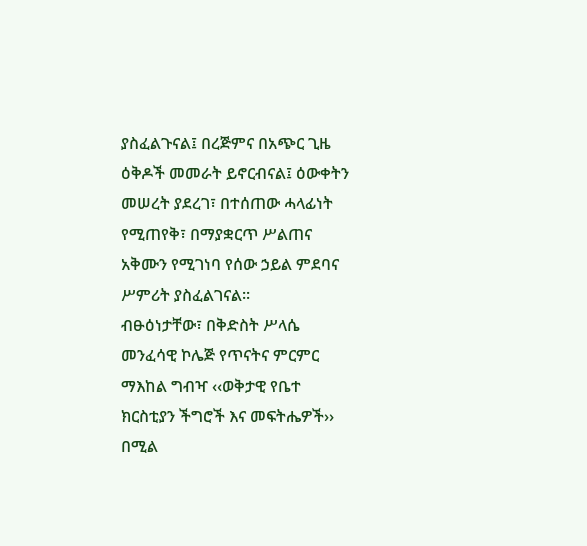ያስፈልጉናል፤ በረጅምና በአጭር ጊዜ ዕቅዶች መመራት ይኖርብናል፤ ዕውቀትን መሠረት ያደረገ፣ በተሰጠው ሓላፊነት የሚጠየቅ፣ በማያቋርጥ ሥልጠና አቅሙን የሚገነባ የሰው ኃይል ምደባና ሥምሪት ያስፈልገናል፡፡
ብፁዕነታቸው፣ በቅድስት ሥላሴ መንፈሳዊ ኮሌጅ የጥናትና ምርምር ማእከል ግብዣ ‹‹ወቅታዊ የቤተ ክርስቲያን ችግሮች እና መፍትሔዎች›› በሚል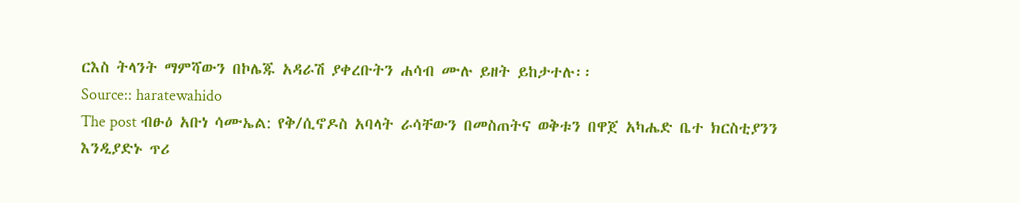ርእስ ትላንት ማምሻውን በኮሌጁ አዳራሽ ያቀረቡትን ሐሳብ ሙሉ ይዘት ይከታተሉ፡፡
Source:: haratewahido
The post ብፁዕ አቡነ ሳሙኤል: የቅ/ሲኖዶስ አባላት ራሳቸውን በመስጠትና ወቅቱን በዋጀ አካሔድ ቤተ ክርስቲያንን እንዲያድኑ ጥሪ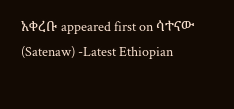አቀረቡ appeared first on ሳተናው (Satenaw) -Latest Ethiopian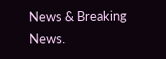News & Breaking News.